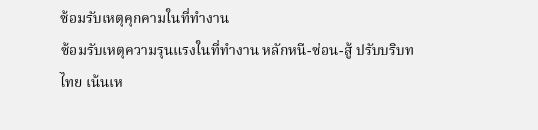ซ้อมรับเหตุคุกคามในที่ทำงาน
ซ้อมรับเหตุความรุนแรงในที่ทำงาน หลักหนี-ซ่อน-สู้ ปรับบริบทไทย เน้นเห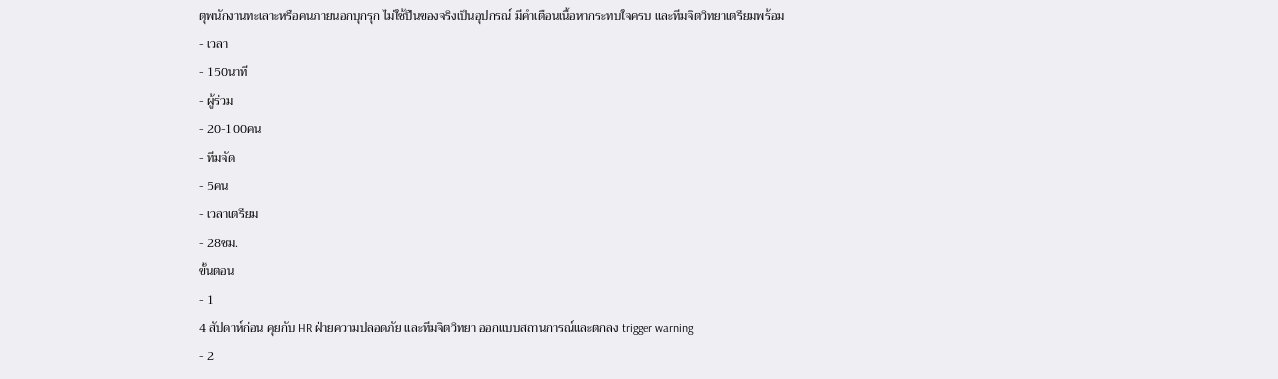ตุพนักงานทะเลาะหรือคนภายนอกบุกรุก ไม่ใช้ปืนของจริงเป็นอุปกรณ์ มีคำเตือนเนื้อหากระทบใจครบ และทีมจิตวิทยาเตรียมพร้อม
- เวลา
- 150นาที
- ผู้ร่วม
- 20-100คน
- ทีมจัด
- 5คน
- เวลาเตรียม
- 28ชม.
ขั้นตอน
- 1
4 สัปดาห์ก่อน คุยกับ HR ฝ่ายความปลอดภัย และทีมจิตวิทยา ออกแบบสถานการณ์และตกลง trigger warning
- 2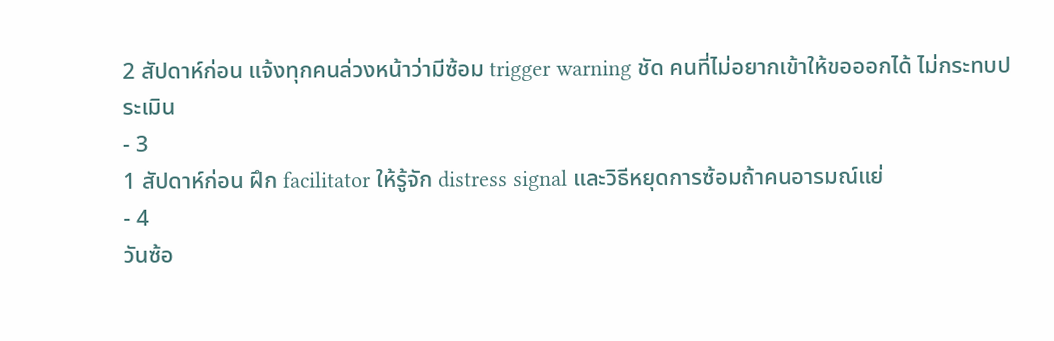2 สัปดาห์ก่อน แจ้งทุกคนล่วงหน้าว่ามีซ้อม trigger warning ชัด คนที่ไม่อยากเข้าให้ขอออกได้ ไม่กระทบประเมิน
- 3
1 สัปดาห์ก่อน ฝึก facilitator ให้รู้จัก distress signal และวิธีหยุดการซ้อมถ้าคนอารมณ์แย่
- 4
วันซ้อ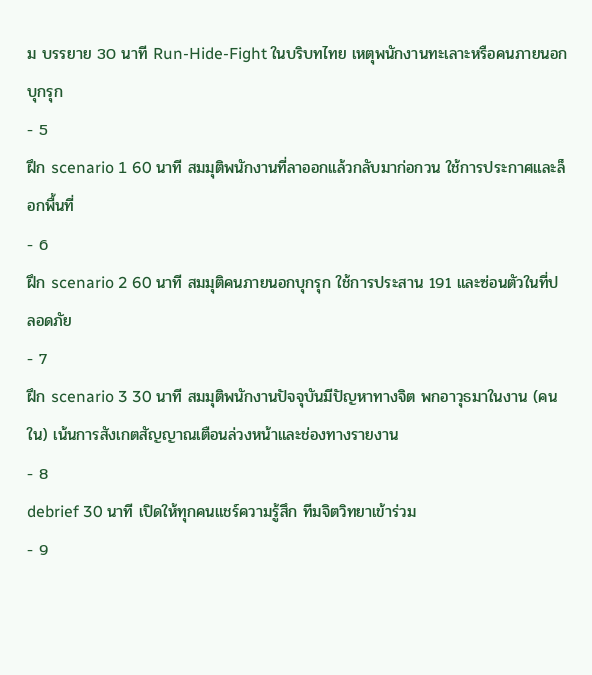ม บรรยาย 30 นาที Run-Hide-Fight ในบริบทไทย เหตุพนักงานทะเลาะหรือคนภายนอกบุกรุก
- 5
ฝึก scenario 1 60 นาที สมมุติพนักงานที่ลาออกแล้วกลับมาก่อกวน ใช้การประกาศและล็อกพื้นที่
- 6
ฝึก scenario 2 60 นาที สมมุติคนภายนอกบุกรุก ใช้การประสาน 191 และซ่อนตัวในที่ปลอดภัย
- 7
ฝึก scenario 3 30 นาที สมมุติพนักงานปัจจุบันมีปัญหาทางจิต พกอาวุธมาในงาน (คนใน) เน้นการสังเกตสัญญาณเตือนล่วงหน้าและช่องทางรายงาน
- 8
debrief 30 นาที เปิดให้ทุกคนแชร์ความรู้สึก ทีมจิตวิทยาเข้าร่วม
- 9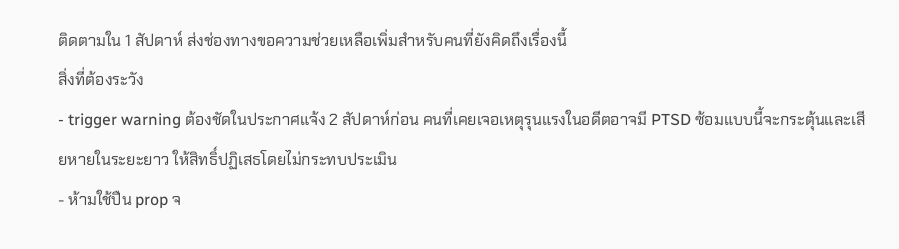ติดตามใน 1 สัปดาห์ ส่งช่องทางขอความช่วยเหลือเพิ่มสำหรับคนที่ยังคิดถึงเรื่องนี้
สิ่งที่ต้องระวัง
- trigger warning ต้องชัดในประกาศแจ้ง 2 สัปดาห์ก่อน คนที่เคยเจอเหตุรุนแรงในอดีตอาจมี PTSD ซ้อมแบบนี้จะกระตุ้นและเสียหายในระยะยาว ให้สิทธิ์ปฏิเสธโดยไม่กระทบประเมิน
- ห้ามใช้ปืน prop จ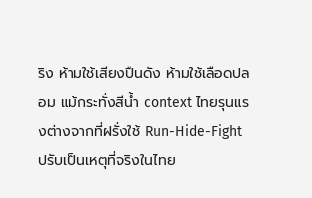ริง ห้ามใช้เสียงปืนดัง ห้ามใช้เลือดปลอม แม้กระทั่งสีน้ำ context ไทยรุนแรงต่างจากที่ฝรั่งใช้ Run-Hide-Fight ปรับเป็นเหตุที่จริงในไทย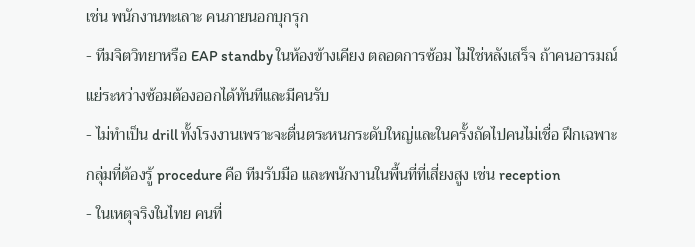เช่น พนักงานทะเลาะ คนภายนอกบุกรุก
- ทีมจิตวิทยาหรือ EAP standby ในห้องข้างเคียง ตลอดการซ้อม ไม่ใช่หลังเสร็จ ถ้าคนอารมณ์แย่ระหว่างซ้อมต้องออกได้ทันทีและมีคนรับ
- ไม่ทำเป็น drill ทั้งโรงงานเพราะจะตื่นตระหนกระดับใหญ่และในครั้งถัดไปคนไม่เชื่อ ฝึกเฉพาะกลุ่มที่ต้องรู้ procedure คือ ทีมรับมือ และพนักงานในพื้นที่ที่เสี่ยงสูง เช่น reception
- ในเหตุจริงในไทย คนที่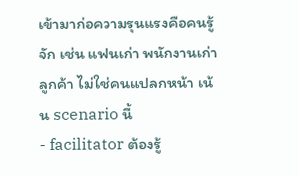เข้ามาก่อความรุนแรงคือคนรู้จัก เช่น แฟนเก่า พนักงานเก่า ลูกค้า ไม่ใช่คนแปลกหน้า เน้น scenario นี้
- facilitator ต้องรู้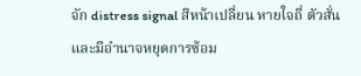จัก distress signal สีหน้าเปลี่ยน หายใจถี่ ตัวสั่น และมีอำนาจหยุดการซ้อม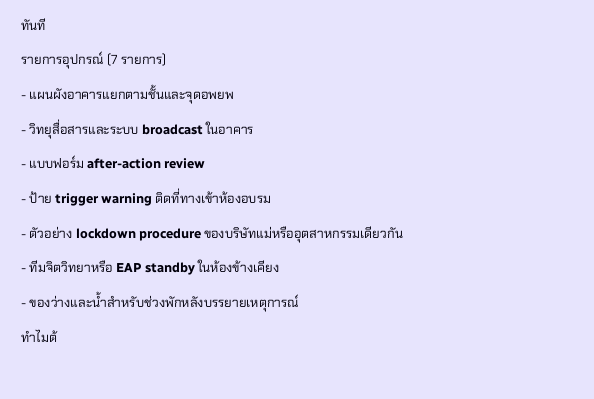ทันที
รายการอุปกรณ์ (7 รายการ)
- แผนผังอาคารแยกตามชั้นและจุดอพยพ
- วิทยุสื่อสารและระบบ broadcast ในอาคาร
- แบบฟอร์ม after-action review
- ป้าย trigger warning ติดที่ทางเข้าห้องอบรม
- ตัวอย่าง lockdown procedure ของบริษัทแม่หรืออุตสาหกรรมเดียวกัน
- ทีมจิตวิทยาหรือ EAP standby ในห้องข้างเคียง
- ของว่างและน้ำสำหรับช่วงพักหลังบรรยายเหตุการณ์
ทำไมต้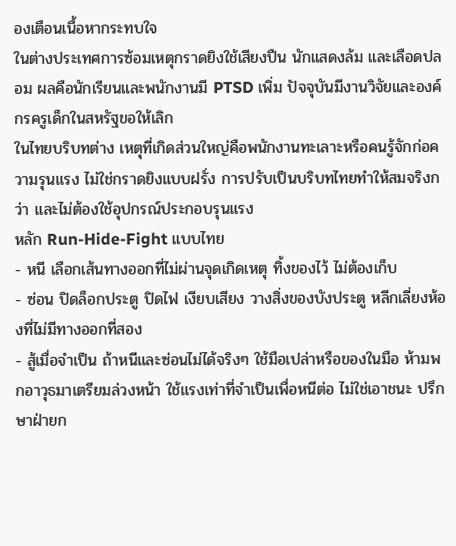องเตือนเนื้อหากระทบใจ
ในต่างประเทศการซ้อมเหตุกราดยิงใช้เสียงปืน นักแสดงล้ม และเลือดปลอม ผลคือนักเรียนและพนักงานมี PTSD เพิ่ม ปัจจุบันมีงานวิจัยและองค์กรครูเด็กในสหรัฐขอให้เลิก
ในไทยบริบทต่าง เหตุที่เกิดส่วนใหญ่คือพนักงานทะเลาะหรือคนรู้จักก่อความรุนแรง ไม่ใช่กราดยิงแบบฝรั่ง การปรับเป็นบริบทไทยทำให้สมจริงกว่า และไม่ต้องใช้อุปกรณ์ประกอบรุนแรง
หลัก Run-Hide-Fight แบบไทย
- หนี เลือกเส้นทางออกที่ไม่ผ่านจุดเกิดเหตุ ทิ้งของไว้ ไม่ต้องเก็บ
- ซ่อน ปิดล็อกประตู ปิดไฟ เงียบเสียง วางสิ่งของบังประตู หลีกเลี่ยงห้องที่ไม่มีทางออกที่สอง
- สู้เมื่อจำเป็น ถ้าหนีและซ่อนไม่ได้จริงๆ ใช้มือเปล่าหรือของในมือ ห้ามพกอาวุธมาเตรียมล่วงหน้า ใช้แรงเท่าที่จำเป็นเพื่อหนีต่อ ไม่ใช่เอาชนะ ปรึกษาฝ่ายก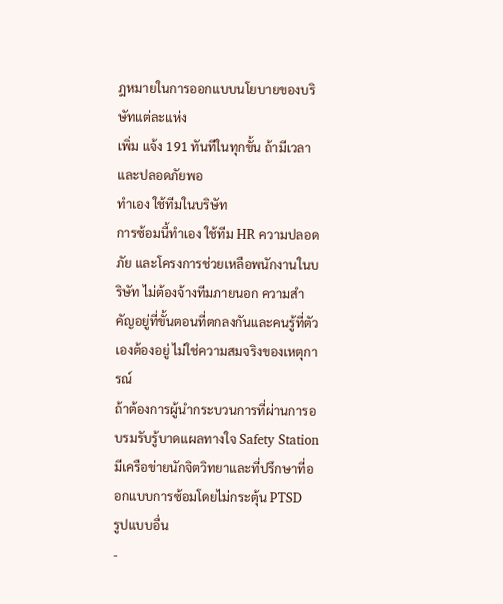ฎหมายในการออกแบบนโยบายของบริษัทแต่ละแห่ง
เพิ่ม แจ้ง 191 ทันทีในทุกขั้น ถ้ามีเวลาและปลอดภัยพอ
ทำเอง ใช้ทีมในบริษัท
การซ้อมนี้ทำเอง ใช้ทีม HR ความปลอดภัย และโครงการช่วยเหลือพนักงานในบริษัท ไม่ต้องจ้างทีมภายนอก ความสำคัญอยู่ที่ขั้นตอนที่ตกลงกันและคนรู้ที่ตัวเองต้องอยู่ ไม่ใช่ความสมจริงของเหตุการณ์
ถ้าต้องการผู้นำกระบวนการที่ผ่านการอบรมรับรู้บาดแผลทางใจ Safety Station มีเครือข่ายนักจิตวิทยาและที่ปรึกษาที่ออกแบบการซ้อมโดยไม่กระตุ้น PTSD
รูปแบบอื่น
-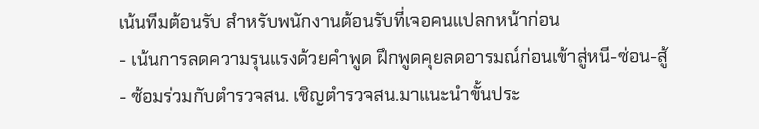เน้นทีมต้อนรับ สำหรับพนักงานต้อนรับที่เจอคนแปลกหน้าก่อน
- เน้นการลดความรุนแรงด้วยคำพูด ฝึกพูดคุยลดอารมณ์ก่อนเข้าสู่หนี-ซ่อน-สู้
- ซ้อมร่วมกับตำรวจสน. เชิญตำรวจสน.มาแนะนำขั้นประ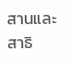สานและสาธิ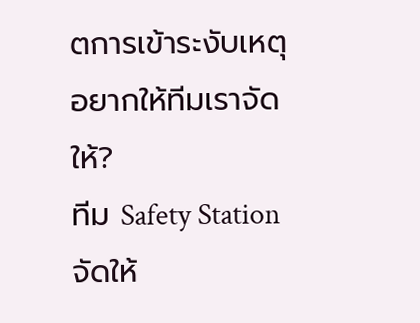ตการเข้าระงับเหตุ
อยากให้ทีมเราจัดให้?
ทีม Safety Station จัดให้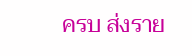ครบ ส่งราย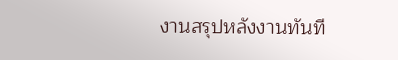งานสรุปหลังงานทันที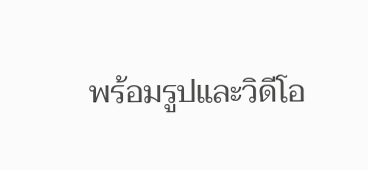พร้อมรูปและวิดีโอ